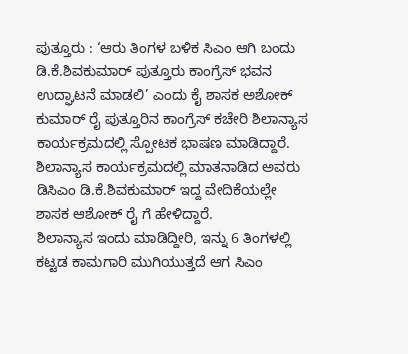ಪುತ್ತೂರು : ‘ಆರು ತಿಂಗಳ ಬಳಿಕ ಸಿಎಂ ಆಗಿ ಬಂದು ಡಿ.ಕೆ.ಶಿವಕುಮಾರ್ ಪುತ್ತೂರು ಕಾಂಗ್ರೆಸ್ ಭವನ ಉದ್ಘಾಟನೆ ಮಾಡಲಿ’ ಎಂದು ಕೈ ಶಾಸಕ ಅಶೋಕ್ ಕುಮಾರ್ ರೈ ಪುತ್ತೂರಿನ ಕಾಂಗ್ರೆಸ್ ಕಚೇರಿ ಶಿಲಾನ್ಯಾಸ ಕಾರ್ಯಕ್ರಮದಲ್ಲಿ ಸ್ಪೋಟಕ ಭಾಷಣ ಮಾಡಿದ್ದಾರೆ.
ಶಿಲಾನ್ಯಾಸ ಕಾರ್ಯಕ್ರಮದಲ್ಲಿ ಮಾತನಾಡಿದ ಅವರು ಡಿಸಿಎಂ ಡಿ.ಕೆ.ಶಿವಕುಮಾರ್ ಇದ್ದ ವೇದಿಕೆಯಲ್ಲೇ ಶಾಸಕ ಆಶೋಕ್ ರೈ ಗೆ ಹೇಳಿದ್ದಾರೆ.
ಶಿಲಾನ್ಯಾಸ ಇಂದು ಮಾಡಿದ್ದೀರಿ, ಇನ್ನು 6 ತಿಂಗಳಲ್ಲಿ ಕಟ್ಟಡ ಕಾಮಗಾರಿ ಮುಗಿಯುತ್ತದೆ ಆಗ ಸಿಎಂ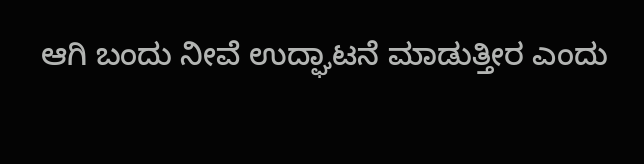ಆಗಿ ಬಂದು ನೀವೆ ಉದ್ಘಾಟನೆ ಮಾಡುತ್ತೀರ ಎಂದು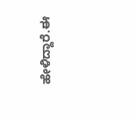ಹೇಳಿದ್ದಾರೆ.ಈ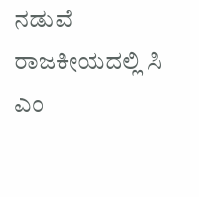ನಡುವೆ ರಾಜಕೀಯದಲ್ಲಿ ಸಿ ಎಂ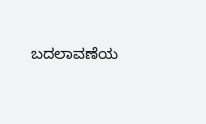ಬದಲಾವಣೆಯ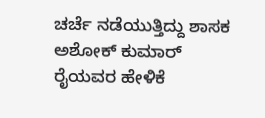ಚರ್ಚೆ ನಡೆಯುತ್ತಿದ್ದು ಶಾಸಕ ಅಶೋಕ್ ಕುಮಾರ್ ರೈಯವರ ಹೇಳಿಕೆ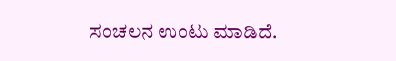ಸಂಚಲನ ಉಂಟು ಮಾಡಿದೆ.